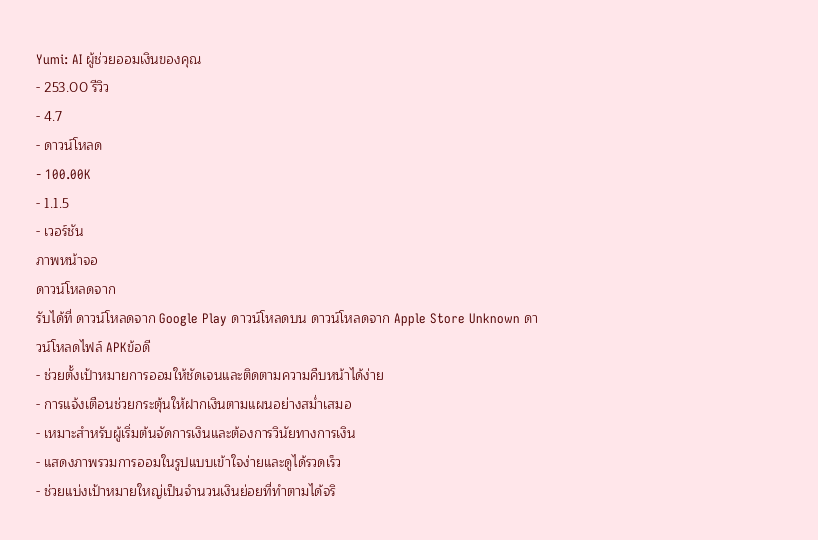Yumi: AI ผู้ช่วยออมเงินของคุณ
- 253.00 รีวิว
- 4.7
- ดาวน์โหลด
- 100.00K
- 1.1.5
- เวอร์ชัน
ภาพหน้าจอ
ดาวน์โหลดจาก
รับได้ที่ ดาวน์โหลดจาก Google Play ดาวน์โหลดบน ดาวน์โหลดจาก Apple Store Unknown ดาวน์โหลดไฟล์ APKข้อดี
- ช่วยตั้งเป้าหมายการออมให้ชัดเจนและติดตามความคืบหน้าได้ง่าย
- การแจ้งเตือนช่วยกระตุ้นให้ฝากเงินตามแผนอย่างสม่ำเสมอ
- เหมาะสำหรับผู้เริ่มต้นจัดการเงินและต้องการวินัยทางการเงิน
- แสดงภาพรวมการออมในรูปแบบเข้าใจง่ายและดูได้รวดเร็ว
- ช่วยแบ่งเป้าหมายใหญ่เป็นจำนวนเงินย่อยที่ทำตามได้จริ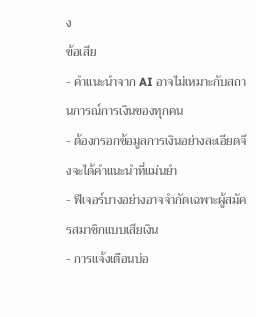ง
ข้อเสีย
- คำแนะนำจาก AI อาจไม่เหมาะกับสถานการณ์การเงินของทุกคน
- ต้องกรอกข้อมูลการเงินอย่างละเอียดจึงจะได้คำแนะนำที่แม่นยำ
- ฟีเจอร์บางอย่างอาจจำกัดเฉพาะผู้สมัครสมาชิกแบบเสียเงิน
- การแจ้งเตือนบ่อ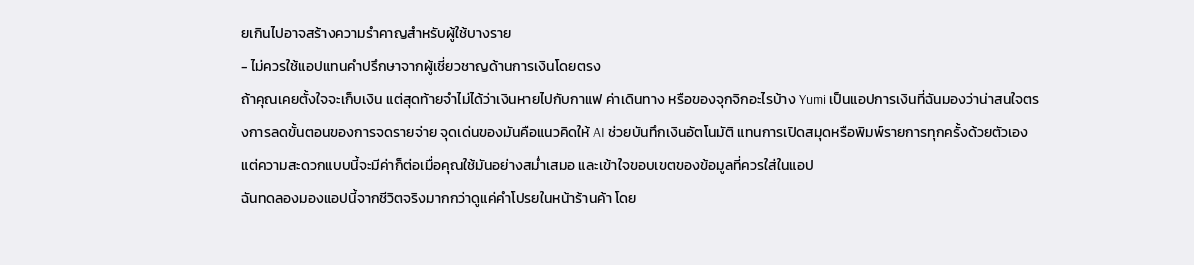ยเกินไปอาจสร้างความรำคาญสำหรับผู้ใช้บางราย
- ไม่ควรใช้แอปแทนคำปรึกษาจากผู้เชี่ยวชาญด้านการเงินโดยตรง
ถ้าคุณเคยตั้งใจจะเก็บเงิน แต่สุดท้ายจำไม่ได้ว่าเงินหายไปกับกาแฟ ค่าเดินทาง หรือของจุกจิกอะไรบ้าง Yumi เป็นแอปการเงินที่ฉันมองว่าน่าสนใจตรงการลดขั้นตอนของการจดรายจ่าย จุดเด่นของมันคือแนวคิดให้ AI ช่วยบันทึกเงินอัตโนมัติ แทนการเปิดสมุดหรือพิมพ์รายการทุกครั้งด้วยตัวเอง แต่ความสะดวกแบบนี้จะมีค่าก็ต่อเมื่อคุณใช้มันอย่างสม่ำเสมอ และเข้าใจขอบเขตของข้อมูลที่ควรใส่ในแอป
ฉันทดลองมองแอปนี้จากชีวิตจริงมากกว่าดูแค่คำโปรยในหน้าร้านค้า โดย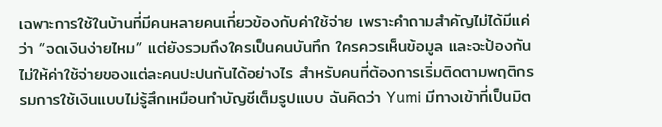เฉพาะการใช้ในบ้านที่มีคนหลายคนเกี่ยวข้องกับค่าใช้จ่าย เพราะคำถามสำคัญไม่ได้มีแค่ว่า “จดเงินง่ายไหม” แต่ยังรวมถึงใครเป็นคนบันทึก ใครควรเห็นข้อมูล และจะป้องกันไม่ให้ค่าใช้จ่ายของแต่ละคนปะปนกันได้อย่างไร สำหรับคนที่ต้องการเริ่มติดตามพฤติกรรมการใช้เงินแบบไม่รู้สึกเหมือนทำบัญชีเต็มรูปแบบ ฉันคิดว่า Yumi มีทางเข้าที่เป็นมิต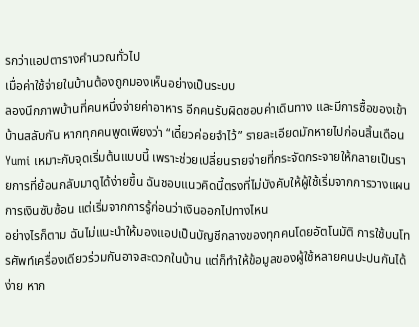รกว่าแอปตารางคำนวณทั่วไป
เมื่อค่าใช้จ่ายในบ้านต้องถูกมองเห็นอย่างเป็นระบบ
ลองนึกภาพบ้านที่คนหนึ่งจ่ายค่าอาหาร อีกคนรับผิดชอบค่าเดินทาง และมีการซื้อของเข้าบ้านสลับกัน หากทุกคนพูดเพียงว่า “เดี๋ยวค่อยจำไว้” รายละเอียดมักหายไปก่อนสิ้นเดือน Yumi เหมาะกับจุดเริ่มต้นแบบนี้ เพราะช่วยเปลี่ยนรายจ่ายที่กระจัดกระจายให้กลายเป็นรายการที่ย้อนกลับมาดูได้ง่ายขึ้น ฉันชอบแนวคิดนี้ตรงที่ไม่บังคับให้ผู้ใช้เริ่มจากการวางแผนการเงินซับซ้อน แต่เริ่มจากการรู้ก่อนว่าเงินออกไปทางไหน
อย่างไรก็ตาม ฉันไม่แนะนำให้มองแอปเป็นบัญชีกลางของทุกคนโดยอัตโนมัติ การใช้บนโทรศัพท์เครื่องเดียวร่วมกันอาจสะดวกในบ้าน แต่ก็ทำให้ข้อมูลของผู้ใช้หลายคนปะปนกันได้ง่าย หาก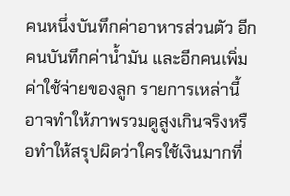คนหนึ่งบันทึกค่าอาหารส่วนตัว อีกคนบันทึกค่าน้ำมัน และอีกคนเพิ่มค่าใช้จ่ายของลูก รายการเหล่านี้อาจทำให้ภาพรวมดูสูงเกินจริงหรือทำให้สรุปผิดว่าใครใช้เงินมากที่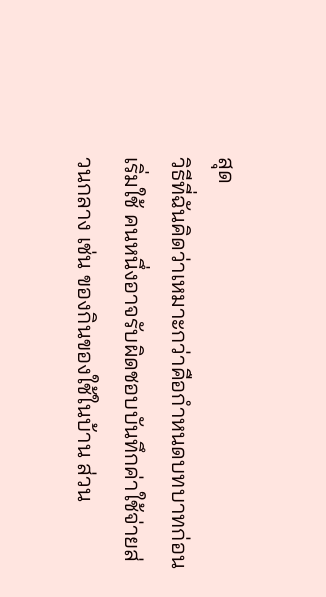สุด
วิธีที่ฉันคิดว่าเหมาะกว่าคือกำหนดบทบาทก่อนเริ่มใช้ คนหนึ่งอาจรับผิดชอบบันทึกค่าใช้จ่ายส่วนกลาง เช่น ของกินของใช้ในบ้าน ส่วน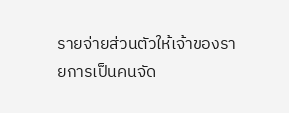รายจ่ายส่วนตัวให้เจ้าของรายการเป็นคนจัด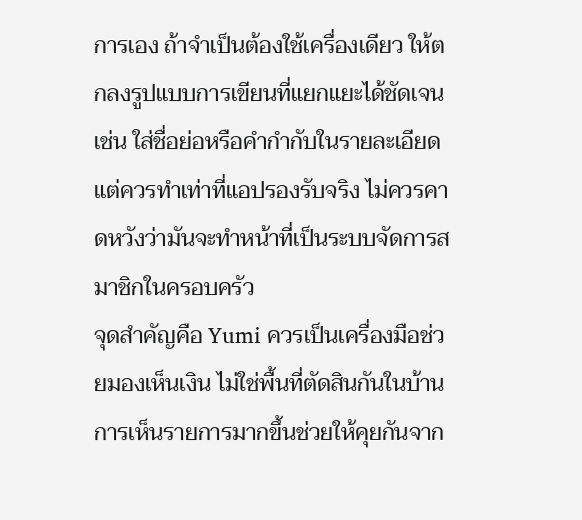การเอง ถ้าจำเป็นต้องใช้เครื่องเดียว ให้ตกลงรูปแบบการเขียนที่แยกแยะได้ชัดเจน เช่น ใส่ชื่อย่อหรือคำกำกับในรายละเอียด แต่ควรทำเท่าที่แอปรองรับจริง ไม่ควรคาดหวังว่ามันจะทำหน้าที่เป็นระบบจัดการสมาชิกในครอบครัว
จุดสำคัญคือ Yumi ควรเป็นเครื่องมือช่วยมองเห็นเงิน ไม่ใช่พื้นที่ตัดสินกันในบ้าน การเห็นรายการมากขึ้นช่วยให้คุยกันจาก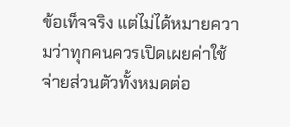ข้อเท็จจริง แต่ไม่ได้หมายความว่าทุกคนควรเปิดเผยค่าใช้จ่ายส่วนตัวทั้งหมดต่อ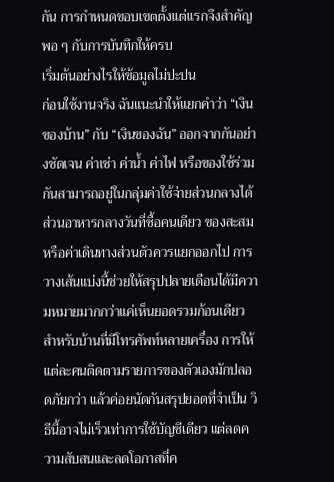กัน การกำหนดขอบเขตตั้งแต่แรกจึงสำคัญพอ ๆ กับการบันทึกให้ครบ
เริ่มต้นอย่างไรให้ข้อมูลไม่ปะปน
ก่อนใช้งานจริง ฉันแนะนำให้แยกคำว่า “เงินของบ้าน” กับ “เงินของฉัน” ออกจากกันอย่างชัดเจน ค่าเช่า ค่าน้ำ ค่าไฟ หรือของใช้ร่วมกันสามารถอยู่ในกลุ่มค่าใช้จ่ายส่วนกลางได้ ส่วนอาหารกลางวันที่ซื้อคนเดียว ของสะสม หรือค่าเดินทางส่วนตัวควรแยกออกไป การวางเส้นแบ่งนี้ช่วยให้สรุปปลายเดือนได้มีความหมายมากกว่าแค่เห็นยอดรวมก้อนเดียว
สำหรับบ้านที่มีโทรศัพท์หลายเครื่อง การให้แต่ละคนติดตามรายการของตัวเองมักปลอดภัยกว่า แล้วค่อยนัดกันสรุปยอดที่จำเป็น วิธีนี้อาจไม่เร็วเท่าการใช้บัญชีเดียว แต่ลดความสับสนและลดโอกาสที่ค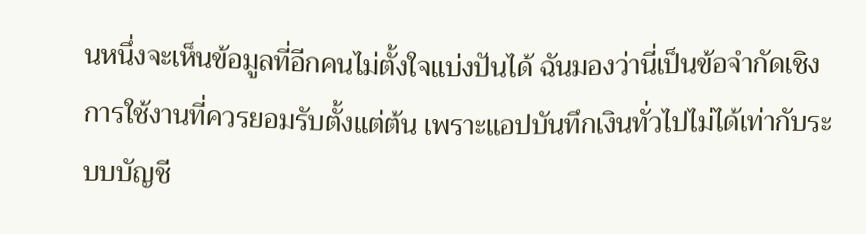นหนึ่งจะเห็นข้อมูลที่อีกคนไม่ตั้งใจแบ่งปันได้ ฉันมองว่านี่เป็นข้อจำกัดเชิงการใช้งานที่ควรยอมรับตั้งแต่ต้น เพราะแอปบันทึกเงินทั่วไปไม่ได้เท่ากับระบบบัญชี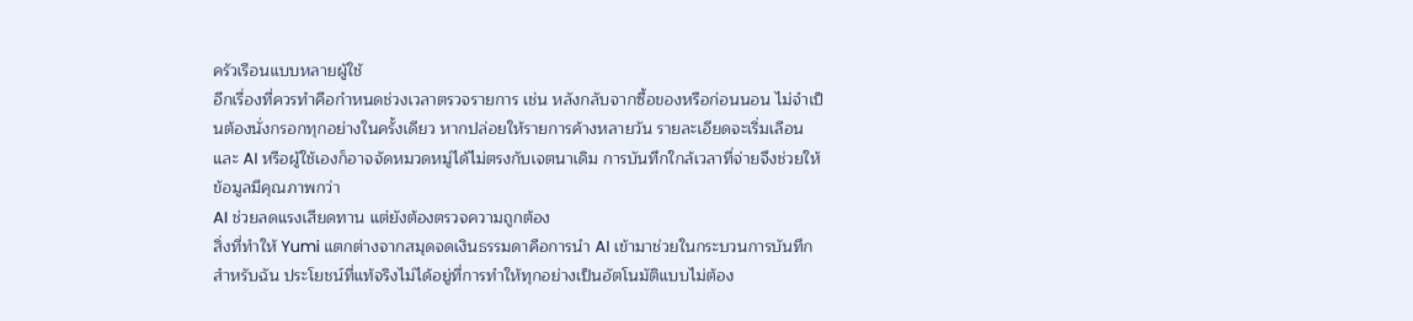ครัวเรือนแบบหลายผู้ใช้
อีกเรื่องที่ควรทำคือกำหนดช่วงเวลาตรวจรายการ เช่น หลังกลับจากซื้อของหรือก่อนนอน ไม่จำเป็นต้องนั่งกรอกทุกอย่างในครั้งเดียว หากปล่อยให้รายการค้างหลายวัน รายละเอียดจะเริ่มเลือน และ AI หรือผู้ใช้เองก็อาจจัดหมวดหมู่ได้ไม่ตรงกับเจตนาเดิม การบันทึกใกล้เวลาที่จ่ายจึงช่วยให้ข้อมูลมีคุณภาพกว่า
AI ช่วยลดแรงเสียดทาน แต่ยังต้องตรวจความถูกต้อง
สิ่งที่ทำให้ Yumi แตกต่างจากสมุดจดเงินธรรมดาคือการนำ AI เข้ามาช่วยในกระบวนการบันทึก สำหรับฉัน ประโยชน์ที่แท้จริงไม่ได้อยู่ที่การทำให้ทุกอย่างเป็นอัตโนมัติแบบไม่ต้อง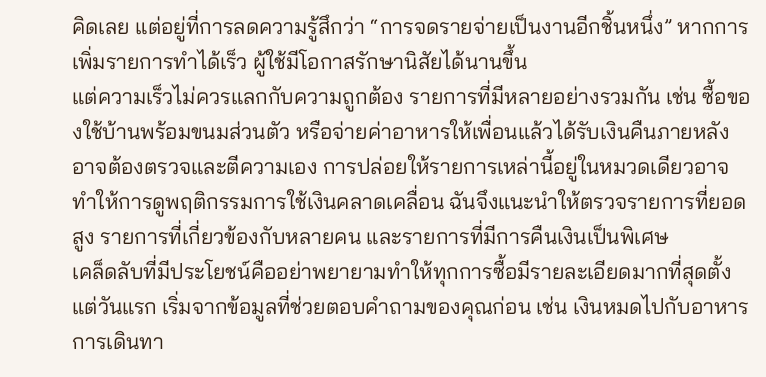คิดเลย แต่อยู่ที่การลดความรู้สึกว่า “การจดรายจ่ายเป็นงานอีกชิ้นหนึ่ง” หากการเพิ่มรายการทำได้เร็ว ผู้ใช้มีโอกาสรักษานิสัยได้นานขึ้น
แต่ความเร็วไม่ควรแลกกับความถูกต้อง รายการที่มีหลายอย่างรวมกัน เช่น ซื้อของใช้บ้านพร้อมขนมส่วนตัว หรือจ่ายค่าอาหารให้เพื่อนแล้วได้รับเงินคืนภายหลัง อาจต้องตรวจและตีความเอง การปล่อยให้รายการเหล่านี้อยู่ในหมวดเดียวอาจทำให้การดูพฤติกรรมการใช้เงินคลาดเคลื่อน ฉันจึงแนะนำให้ตรวจรายการที่ยอดสูง รายการที่เกี่ยวข้องกับหลายคน และรายการที่มีการคืนเงินเป็นพิเศษ
เคล็ดลับที่มีประโยชน์คืออย่าพยายามทำให้ทุกการซื้อมีรายละเอียดมากที่สุดตั้งแต่วันแรก เริ่มจากข้อมูลที่ช่วยตอบคำถามของคุณก่อน เช่น เงินหมดไปกับอาหาร การเดินทา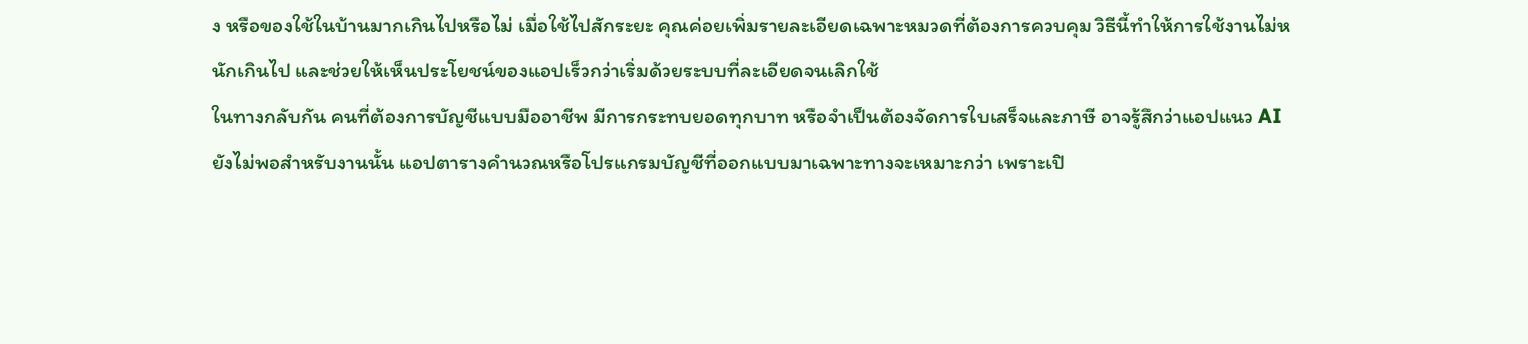ง หรือของใช้ในบ้านมากเกินไปหรือไม่ เมื่อใช้ไปสักระยะ คุณค่อยเพิ่มรายละเอียดเฉพาะหมวดที่ต้องการควบคุม วิธีนี้ทำให้การใช้งานไม่หนักเกินไป และช่วยให้เห็นประโยชน์ของแอปเร็วกว่าเริ่มด้วยระบบที่ละเอียดจนเลิกใช้
ในทางกลับกัน คนที่ต้องการบัญชีแบบมืออาชีพ มีการกระทบยอดทุกบาท หรือจำเป็นต้องจัดการใบเสร็จและภาษี อาจรู้สึกว่าแอปแนว AI ยังไม่พอสำหรับงานนั้น แอปตารางคำนวณหรือโปรแกรมบัญชีที่ออกแบบมาเฉพาะทางจะเหมาะกว่า เพราะเปิ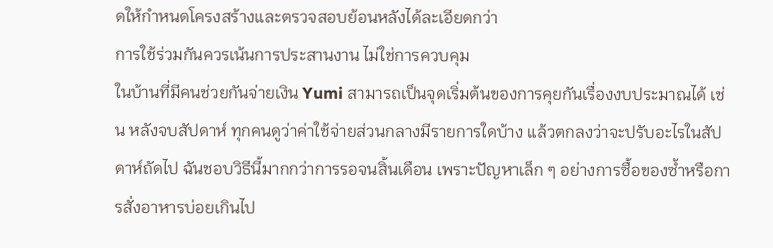ดให้กำหนดโครงสร้างและตรวจสอบย้อนหลังได้ละเอียดกว่า
การใช้ร่วมกันควรเน้นการประสานงาน ไม่ใช่การควบคุม
ในบ้านที่มีคนช่วยกันจ่ายเงิน Yumi สามารถเป็นจุดเริ่มต้นของการคุยกันเรื่องงบประมาณได้ เช่น หลังจบสัปดาห์ ทุกคนดูว่าค่าใช้จ่ายส่วนกลางมีรายการใดบ้าง แล้วตกลงว่าจะปรับอะไรในสัปดาห์ถัดไป ฉันชอบวิธีนี้มากกว่าการรอจนสิ้นเดือน เพราะปัญหาเล็ก ๆ อย่างการซื้อของซ้ำหรือการสั่งอาหารบ่อยเกินไป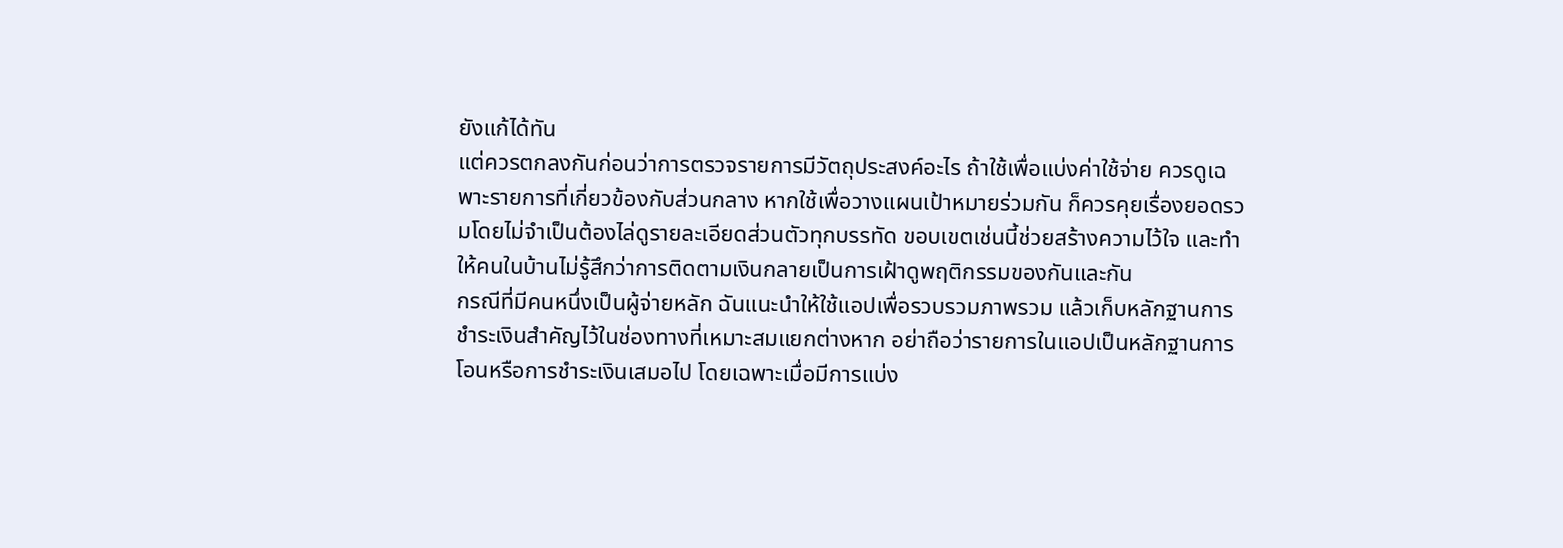ยังแก้ได้ทัน
แต่ควรตกลงกันก่อนว่าการตรวจรายการมีวัตถุประสงค์อะไร ถ้าใช้เพื่อแบ่งค่าใช้จ่าย ควรดูเฉพาะรายการที่เกี่ยวข้องกับส่วนกลาง หากใช้เพื่อวางแผนเป้าหมายร่วมกัน ก็ควรคุยเรื่องยอดรวมโดยไม่จำเป็นต้องไล่ดูรายละเอียดส่วนตัวทุกบรรทัด ขอบเขตเช่นนี้ช่วยสร้างความไว้ใจ และทำให้คนในบ้านไม่รู้สึกว่าการติดตามเงินกลายเป็นการเฝ้าดูพฤติกรรมของกันและกัน
กรณีที่มีคนหนึ่งเป็นผู้จ่ายหลัก ฉันแนะนำให้ใช้แอปเพื่อรวบรวมภาพรวม แล้วเก็บหลักฐานการชำระเงินสำคัญไว้ในช่องทางที่เหมาะสมแยกต่างหาก อย่าถือว่ารายการในแอปเป็นหลักฐานการโอนหรือการชำระเงินเสมอไป โดยเฉพาะเมื่อมีการแบ่ง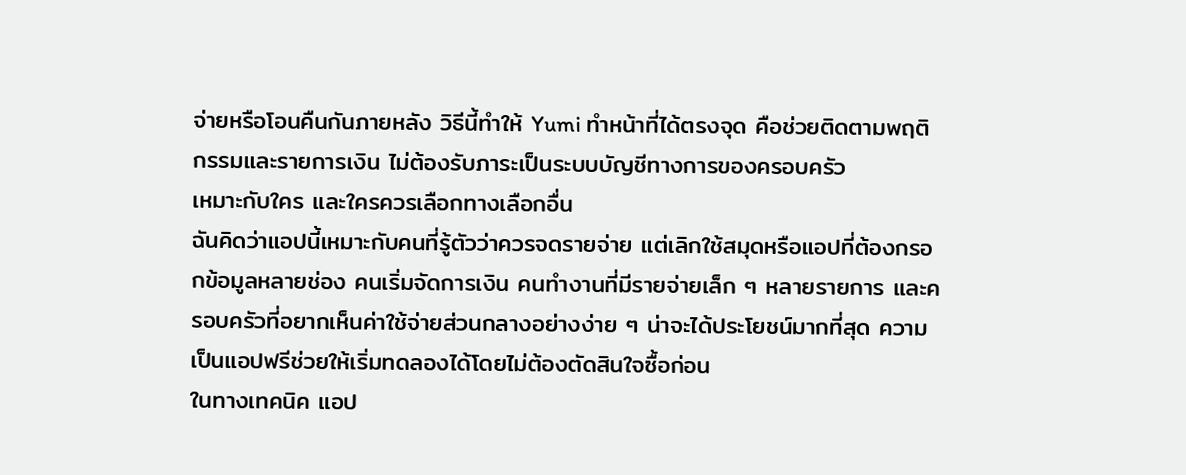จ่ายหรือโอนคืนกันภายหลัง วิธีนี้ทำให้ Yumi ทำหน้าที่ได้ตรงจุด คือช่วยติดตามพฤติกรรมและรายการเงิน ไม่ต้องรับภาระเป็นระบบบัญชีทางการของครอบครัว
เหมาะกับใคร และใครควรเลือกทางเลือกอื่น
ฉันคิดว่าแอปนี้เหมาะกับคนที่รู้ตัวว่าควรจดรายจ่าย แต่เลิกใช้สมุดหรือแอปที่ต้องกรอกข้อมูลหลายช่อง คนเริ่มจัดการเงิน คนทำงานที่มีรายจ่ายเล็ก ๆ หลายรายการ และครอบครัวที่อยากเห็นค่าใช้จ่ายส่วนกลางอย่างง่าย ๆ น่าจะได้ประโยชน์มากที่สุด ความเป็นแอปฟรีช่วยให้เริ่มทดลองได้โดยไม่ต้องตัดสินใจซื้อก่อน
ในทางเทคนิค แอป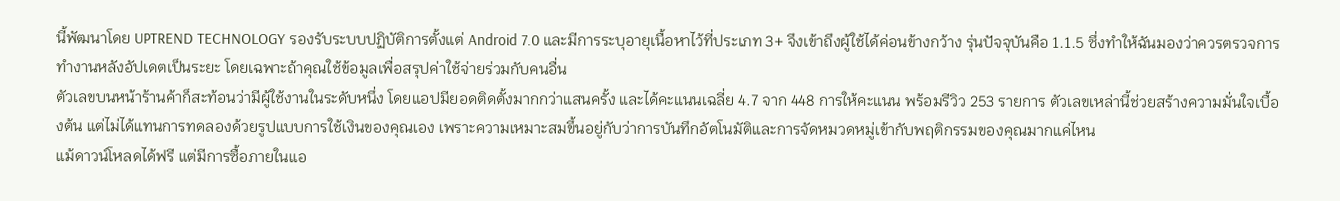นี้พัฒนาโดย UPTREND TECHNOLOGY รองรับระบบปฏิบัติการตั้งแต่ Android 7.0 และมีการระบุอายุเนื้อหาไว้ที่ประเภท 3+ จึงเข้าถึงผู้ใช้ได้ค่อนข้างกว้าง รุ่นปัจจุบันคือ 1.1.5 ซึ่งทำให้ฉันมองว่าควรตรวจการทำงานหลังอัปเดตเป็นระยะ โดยเฉพาะถ้าคุณใช้ข้อมูลเพื่อสรุปค่าใช้จ่ายร่วมกับคนอื่น
ตัวเลขบนหน้าร้านค้าก็สะท้อนว่ามีผู้ใช้งานในระดับหนึ่ง โดยแอปมียอดติดตั้งมากกว่าแสนครั้ง และได้คะแนนเฉลี่ย 4.7 จาก 448 การให้คะแนน พร้อมรีวิว 253 รายการ ตัวเลขเหล่านี้ช่วยสร้างความมั่นใจเบื้องต้น แต่ไม่ได้แทนการทดลองด้วยรูปแบบการใช้เงินของคุณเอง เพราะความเหมาะสมขึ้นอยู่กับว่าการบันทึกอัตโนมัติและการจัดหมวดหมู่เข้ากับพฤติกรรมของคุณมากแค่ไหน
แม้ดาวน์โหลดได้ฟรี แต่มีการซื้อภายในแอ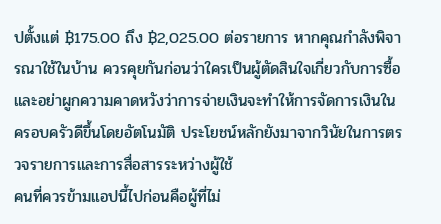ปตั้งแต่ ฿175.00 ถึง ฿2,025.00 ต่อรายการ หากคุณกำลังพิจารณาใช้ในบ้าน ควรคุยกันก่อนว่าใครเป็นผู้ตัดสินใจเกี่ยวกับการซื้อ และอย่าผูกความคาดหวังว่าการจ่ายเงินจะทำให้การจัดการเงินในครอบครัวดีขึ้นโดยอัตโนมัติ ประโยชน์หลักยังมาจากวินัยในการตรวจรายการและการสื่อสารระหว่างผู้ใช้
คนที่ควรข้ามแอปนี้ไปก่อนคือผู้ที่ไม่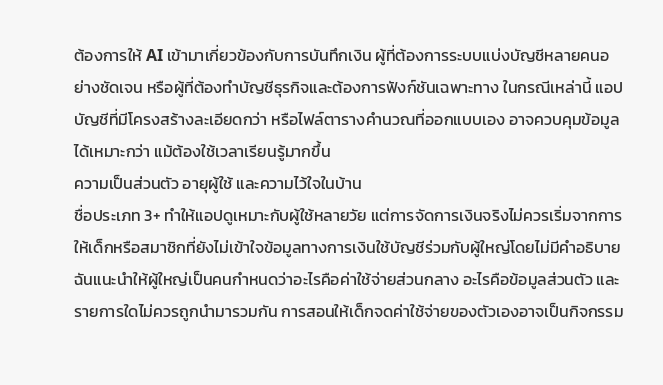ต้องการให้ AI เข้ามาเกี่ยวข้องกับการบันทึกเงิน ผู้ที่ต้องการระบบแบ่งบัญชีหลายคนอย่างชัดเจน หรือผู้ที่ต้องทำบัญชีธุรกิจและต้องการฟังก์ชันเฉพาะทาง ในกรณีเหล่านี้ แอปบัญชีที่มีโครงสร้างละเอียดกว่า หรือไฟล์ตารางคำนวณที่ออกแบบเอง อาจควบคุมข้อมูลได้เหมาะกว่า แม้ต้องใช้เวลาเรียนรู้มากขึ้น
ความเป็นส่วนตัว อายุผู้ใช้ และความไว้ใจในบ้าน
ชื่อประเภท 3+ ทำให้แอปดูเหมาะกับผู้ใช้หลายวัย แต่การจัดการเงินจริงไม่ควรเริ่มจากการให้เด็กหรือสมาชิกที่ยังไม่เข้าใจข้อมูลทางการเงินใช้บัญชีร่วมกับผู้ใหญ่โดยไม่มีคำอธิบาย ฉันแนะนำให้ผู้ใหญ่เป็นคนกำหนดว่าอะไรคือค่าใช้จ่ายส่วนกลาง อะไรคือข้อมูลส่วนตัว และรายการใดไม่ควรถูกนำมารวมกัน การสอนให้เด็กจดค่าใช้จ่ายของตัวเองอาจเป็นกิจกรรม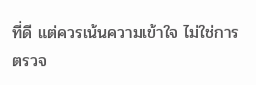ที่ดี แต่ควรเน้นความเข้าใจ ไม่ใช่การตรวจ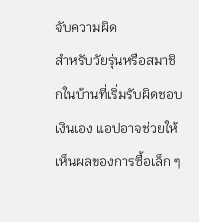จับความผิด
สำหรับวัยรุ่นหรือสมาชิกในบ้านที่เริ่มรับผิดชอบเงินเอง แอปอาจช่วยให้เห็นผลของการซื้อเล็ก ๆ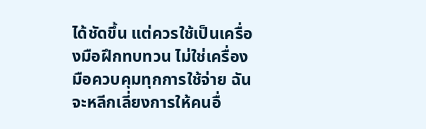ได้ชัดขึ้น แต่ควรใช้เป็นเครื่องมือฝึกทบทวน ไม่ใช่เครื่องมือควบคุมทุกการใช้จ่าย ฉันจะหลีกเลี่ยงการให้คนอื่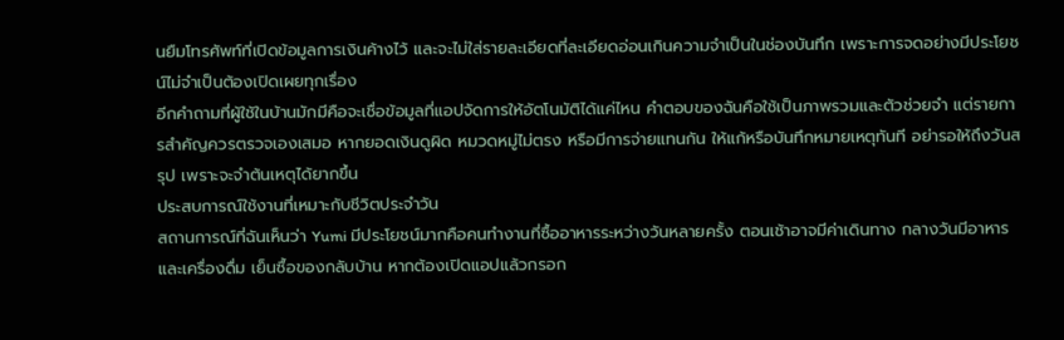นยืมโทรศัพท์ที่เปิดข้อมูลการเงินค้างไว้ และจะไม่ใส่รายละเอียดที่ละเอียดอ่อนเกินความจำเป็นในช่องบันทึก เพราะการจดอย่างมีประโยชน์ไม่จำเป็นต้องเปิดเผยทุกเรื่อง
อีกคำถามที่ผู้ใช้ในบ้านมักมีคือจะเชื่อข้อมูลที่แอปจัดการให้อัตโนมัติได้แค่ไหน คำตอบของฉันคือใช้เป็นภาพรวมและตัวช่วยจำ แต่รายการสำคัญควรตรวจเองเสมอ หากยอดเงินดูผิด หมวดหมู่ไม่ตรง หรือมีการจ่ายแทนกัน ให้แก้หรือบันทึกหมายเหตุทันที อย่ารอให้ถึงวันสรุป เพราะจะจำต้นเหตุได้ยากขึ้น
ประสบการณ์ใช้งานที่เหมาะกับชีวิตประจำวัน
สถานการณ์ที่ฉันเห็นว่า Yumi มีประโยชน์มากคือคนทำงานที่ซื้ออาหารระหว่างวันหลายครั้ง ตอนเช้าอาจมีค่าเดินทาง กลางวันมีอาหารและเครื่องดื่ม เย็นซื้อของกลับบ้าน หากต้องเปิดแอปแล้วกรอก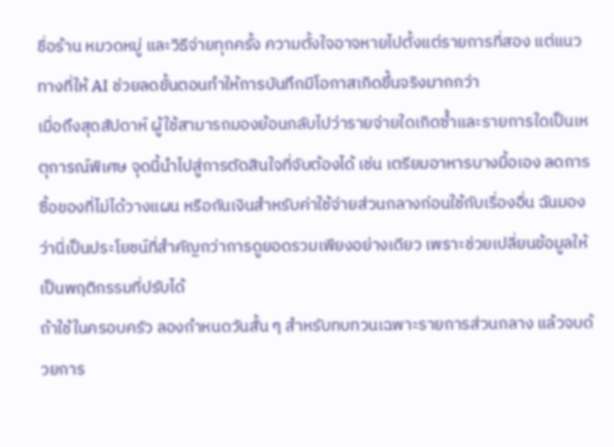ชื่อร้าน หมวดหมู่ และวิธีจ่ายทุกครั้ง ความตั้งใจอาจหายไปตั้งแต่รายการที่สอง แต่แนวทางที่ให้ AI ช่วยลดขั้นตอนทำให้การบันทึกมีโอกาสเกิดขึ้นจริงมากกว่า
เมื่อถึงสุดสัปดาห์ ผู้ใช้สามารถมองย้อนกลับไปว่ารายจ่ายใดเกิดซ้ำและรายการใดเป็นเหตุการณ์พิเศษ จุดนี้นำไปสู่การตัดสินใจที่จับต้องได้ เช่น เตรียมอาหารบางมื้อเอง ลดการซื้อของที่ไม่ได้วางแผน หรือกันเงินสำหรับค่าใช้จ่ายส่วนกลางก่อนใช้กับเรื่องอื่น ฉันมองว่านี่เป็นประโยชน์ที่สำคัญกว่าการดูยอดรวมเพียงอย่างเดียว เพราะช่วยเปลี่ยนข้อมูลให้เป็นพฤติกรรมที่ปรับได้
ถ้าใช้ในครอบครัว ลองกำหนดวันสั้น ๆ สำหรับทบทวนเฉพาะรายการส่วนกลาง แล้วจบด้วยการ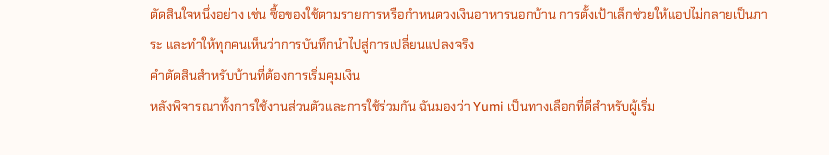ตัดสินใจหนึ่งอย่าง เช่น ซื้อของใช้ตามรายการหรือกำหนดวงเงินอาหารนอกบ้าน การตั้งเป้าเล็กช่วยให้แอปไม่กลายเป็นภาระ และทำให้ทุกคนเห็นว่าการบันทึกนำไปสู่การเปลี่ยนแปลงจริง
คำตัดสินสำหรับบ้านที่ต้องการเริ่มคุมเงิน
หลังพิจารณาทั้งการใช้งานส่วนตัวและการใช้ร่วมกัน ฉันมองว่า Yumi เป็นทางเลือกที่ดีสำหรับผู้เริ่ม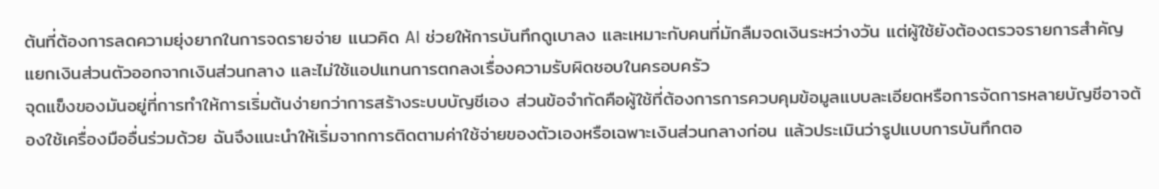ต้นที่ต้องการลดความยุ่งยากในการจดรายจ่าย แนวคิด AI ช่วยให้การบันทึกดูเบาลง และเหมาะกับคนที่มักลืมจดเงินระหว่างวัน แต่ผู้ใช้ยังต้องตรวจรายการสำคัญ แยกเงินส่วนตัวออกจากเงินส่วนกลาง และไม่ใช้แอปแทนการตกลงเรื่องความรับผิดชอบในครอบครัว
จุดแข็งของมันอยู่ที่การทำให้การเริ่มต้นง่ายกว่าการสร้างระบบบัญชีเอง ส่วนข้อจำกัดคือผู้ใช้ที่ต้องการการควบคุมข้อมูลแบบละเอียดหรือการจัดการหลายบัญชีอาจต้องใช้เครื่องมืออื่นร่วมด้วย ฉันจึงแนะนำให้เริ่มจากการติดตามค่าใช้จ่ายของตัวเองหรือเฉพาะเงินส่วนกลางก่อน แล้วประเมินว่ารูปแบบการบันทึกตอ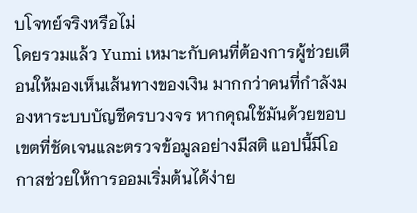บโจทย์จริงหรือไม่
โดยรวมแล้ว Yumi เหมาะกับคนที่ต้องการผู้ช่วยเตือนให้มองเห็นเส้นทางของเงิน มากกว่าคนที่กำลังมองหาระบบบัญชีครบวงจร หากคุณใช้มันด้วยขอบเขตที่ชัดเจนและตรวจข้อมูลอย่างมีสติ แอปนี้มีโอกาสช่วยให้การออมเริ่มต้นได้ง่าย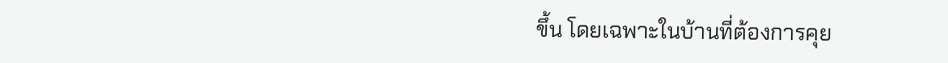ขึ้น โดยเฉพาะในบ้านที่ต้องการคุย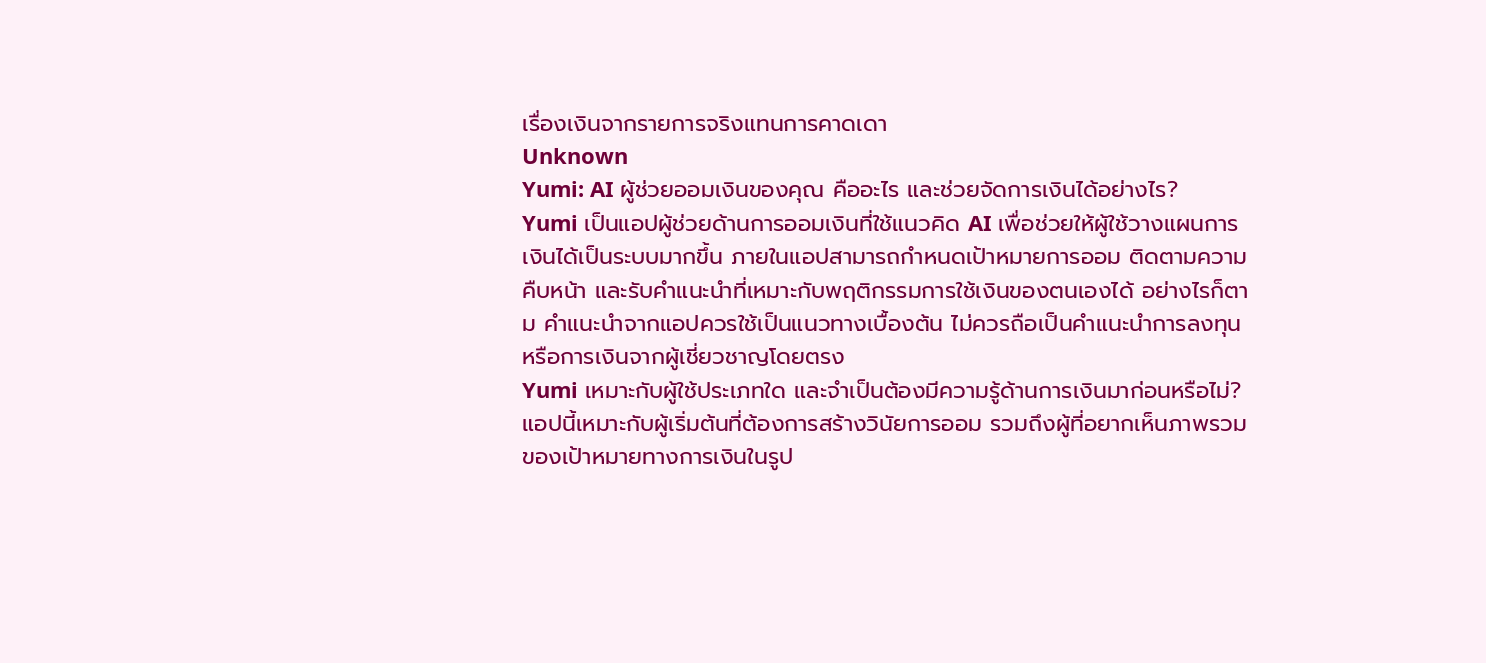เรื่องเงินจากรายการจริงแทนการคาดเดา
Unknown
Yumi: AI ผู้ช่วยออมเงินของคุณ คืออะไร และช่วยจัดการเงินได้อย่างไร?
Yumi เป็นแอปผู้ช่วยด้านการออมเงินที่ใช้แนวคิด AI เพื่อช่วยให้ผู้ใช้วางแผนการเงินได้เป็นระบบมากขึ้น ภายในแอปสามารถกำหนดเป้าหมายการออม ติดตามความคืบหน้า และรับคำแนะนำที่เหมาะกับพฤติกรรมการใช้เงินของตนเองได้ อย่างไรก็ตาม คำแนะนำจากแอปควรใช้เป็นแนวทางเบื้องต้น ไม่ควรถือเป็นคำแนะนำการลงทุนหรือการเงินจากผู้เชี่ยวชาญโดยตรง
Yumi เหมาะกับผู้ใช้ประเภทใด และจำเป็นต้องมีความรู้ด้านการเงินมาก่อนหรือไม่?
แอปนี้เหมาะกับผู้เริ่มต้นที่ต้องการสร้างวินัยการออม รวมถึงผู้ที่อยากเห็นภาพรวมของเป้าหมายทางการเงินในรูป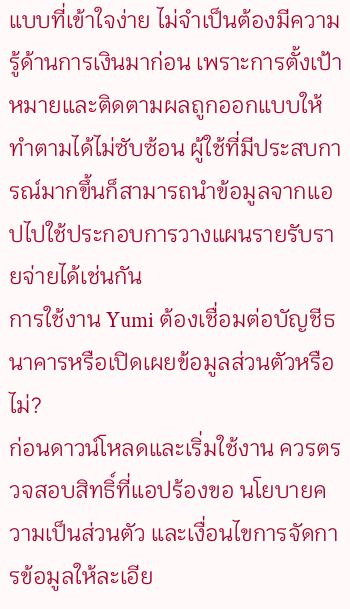แบบที่เข้าใจง่าย ไม่จำเป็นต้องมีความรู้ด้านการเงินมาก่อน เพราะการตั้งเป้าหมายและติดตามผลถูกออกแบบให้ทำตามได้ไม่ซับซ้อน ผู้ใช้ที่มีประสบการณ์มากขึ้นก็สามารถนำข้อมูลจากแอปไปใช้ประกอบการวางแผนรายรับรายจ่ายได้เช่นกัน
การใช้งาน Yumi ต้องเชื่อมต่อบัญชีธนาคารหรือเปิดเผยข้อมูลส่วนตัวหรือไม่?
ก่อนดาวน์โหลดและเริ่มใช้งาน ควรตรวจสอบสิทธิ์ที่แอปร้องขอ นโยบายความเป็นส่วนตัว และเงื่อนไขการจัดการข้อมูลให้ละเอีย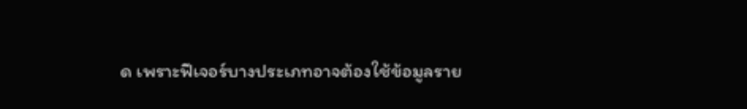ด เพราะฟีเจอร์บางประเภทอาจต้องใช้ข้อมูลราย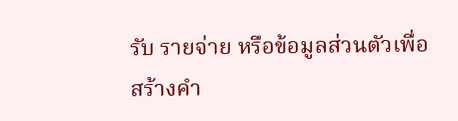รับ รายจ่าย หรือข้อมูลส่วนตัวเพื่อสร้างคำ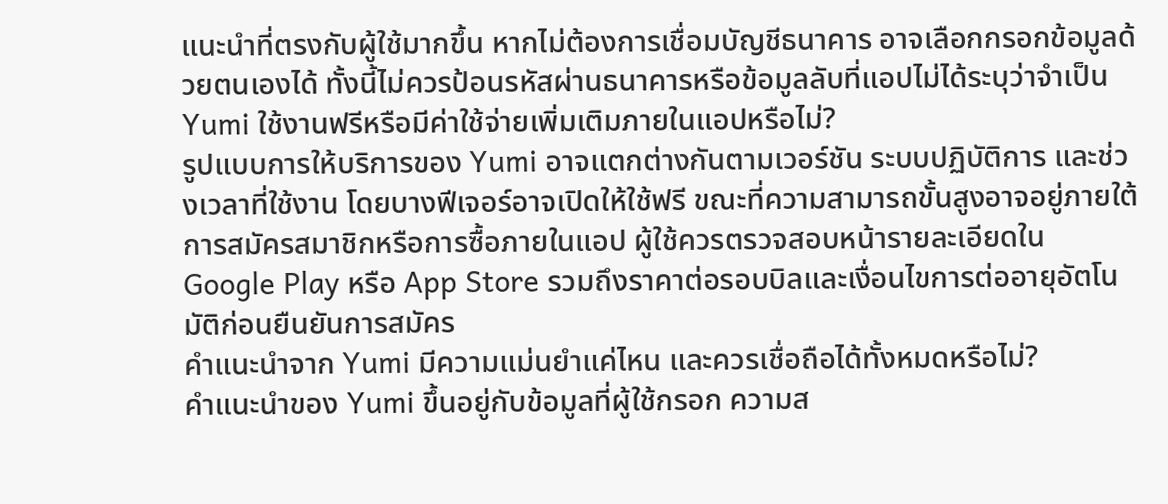แนะนำที่ตรงกับผู้ใช้มากขึ้น หากไม่ต้องการเชื่อมบัญชีธนาคาร อาจเลือกกรอกข้อมูลด้วยตนเองได้ ทั้งนี้ไม่ควรป้อนรหัสผ่านธนาคารหรือข้อมูลลับที่แอปไม่ได้ระบุว่าจำเป็น
Yumi ใช้งานฟรีหรือมีค่าใช้จ่ายเพิ่มเติมภายในแอปหรือไม่?
รูปแบบการให้บริการของ Yumi อาจแตกต่างกันตามเวอร์ชัน ระบบปฏิบัติการ และช่วงเวลาที่ใช้งาน โดยบางฟีเจอร์อาจเปิดให้ใช้ฟรี ขณะที่ความสามารถขั้นสูงอาจอยู่ภายใต้การสมัครสมาชิกหรือการซื้อภายในแอป ผู้ใช้ควรตรวจสอบหน้ารายละเอียดใน Google Play หรือ App Store รวมถึงราคาต่อรอบบิลและเงื่อนไขการต่ออายุอัตโนมัติก่อนยืนยันการสมัคร
คำแนะนำจาก Yumi มีความแม่นยำแค่ไหน และควรเชื่อถือได้ทั้งหมดหรือไม่?
คำแนะนำของ Yumi ขึ้นอยู่กับข้อมูลที่ผู้ใช้กรอก ความส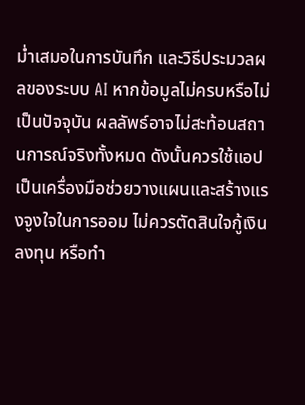ม่ำเสมอในการบันทึก และวิธีประมวลผลของระบบ AI หากข้อมูลไม่ครบหรือไม่เป็นปัจจุบัน ผลลัพธ์อาจไม่สะท้อนสถานการณ์จริงทั้งหมด ดังนั้นควรใช้แอปเป็นเครื่องมือช่วยวางแผนและสร้างแรงจูงใจในการออม ไม่ควรตัดสินใจกู้เงิน ลงทุน หรือทำ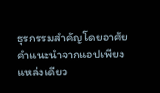ธุรกรรมสำคัญโดยอาศัยคำแนะนำจากแอปเพียงแหล่งเดียว